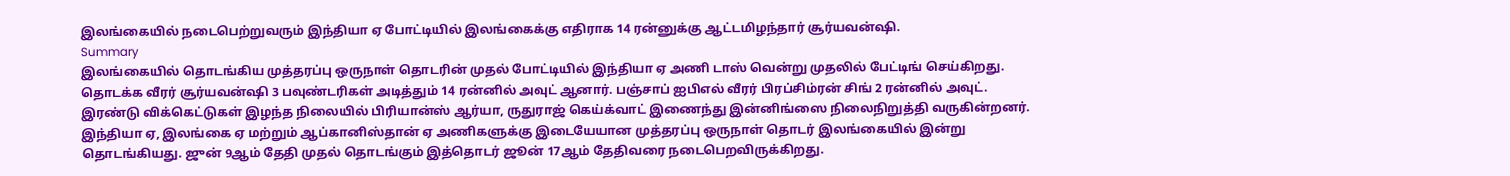இலங்கையில் நடைபெற்றுவரும் இந்தியா ஏ போட்டியில் இலங்கைக்கு எதிராக 14 ரன்னுக்கு ஆட்டமிழந்தார் சூர்யவன்ஷி.
Summary
இலங்கையில் தொடங்கிய முத்தரப்பு ஒருநாள் தொடரின் முதல் போட்டியில் இந்தியா ஏ அணி டாஸ் வென்று முதலில் பேட்டிங் செய்கிறது. தொடக்க வீரர் சூர்யவன்ஷி 3 பவுண்டரிகள் அடித்தும் 14 ரன்னில் அவுட் ஆனார். பஞ்சாப் ஐபிஎல் வீரர் பிரப்சிம்ரன் சிங் 2 ரன்னில் அவுட். இரண்டு விக்கெட்டுகள் இழந்த நிலையில் பிரியான்ஸ் ஆர்யா, ருதுராஜ் கெய்க்வாட் இணைந்து இன்னிங்ஸை நிலைநிறுத்தி வருகின்றனர்.
இந்தியா ஏ, இலங்கை ஏ மற்றும் ஆப்கானிஸ்தான் ஏ அணிகளுக்கு இடையேயான முத்தரப்பு ஒருநாள் தொடர் இலங்கையில் இன்று தொடங்கியது. ஜுன் 9ஆம் தேதி முதல் தொடங்கும் இத்தொடர் ஜூன் 17ஆம் தேதிவரை நடைபெறவிருக்கிறது.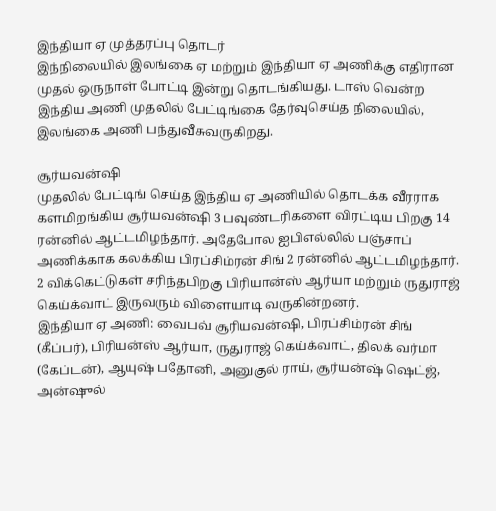இந்தியா ஏ முத்தரப்பு தொடர்
இந்நிலையில் இலங்கை ஏ மற்றும் இந்தியா ஏ அணிக்கு எதிரான முதல் ஒருநாள் போட்டி இன்று தொடங்கியது. டாஸ் வென்ற இந்திய அணி முதலில் பேட்டிங்கை தேர்வுசெய்த நிலையில், இலங்கை அணி பந்துவீசுவருகிறது.

சூர்யவன்ஷி
முதலில் பேட்டிங் செய்த இந்திய ஏ அணியில் தொடக்க வீரராக களமிறங்கிய சூர்யவன்ஷி 3 பவுண்டரிகளை விரட்டிய பிறகு 14 ரன்னில் ஆட்டமிழந்தார். அதேபோல ஐபிஎல்லில் பஞ்சாப் அணிக்காக கலக்கிய பிரப்சிம்ரன் சிங் 2 ரன்னில் ஆட்டமிழந்தார். 2 விக்கெட்டுகள் சரிந்தபிறகு பிரியான்ஸ் ஆர்யா மற்றும் ருதுராஜ் கெய்க்வாட் இருவரும் விளையாடி வருகின்றனர்.
இந்தியா ஏ அணி: வைபவ் சூரியவன்ஷி, பிரப்சிம்ரன் சிங் (கீப்பர்), பிரியன்ஸ் ஆர்யா, ருதுராஜ் கெய்க்வாட், திலக் வர்மா (கேப்டன்), ஆயுஷ் பதோனி, அனுகுல் ராய், சூர்யன்ஷ் ஷெட்ஜ், அன்ஷுல்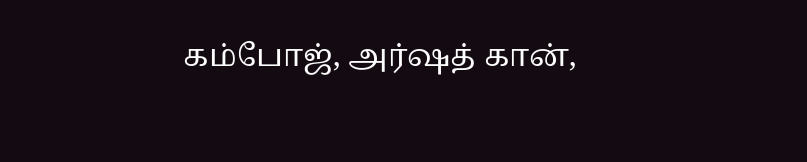கம்போஜ், அர்ஷத் கான்,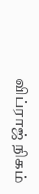விப்ராஜ் நிகம்